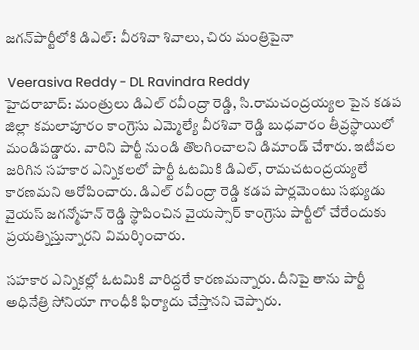జగన్‌పార్టీలోకి డిఎల్: వీరశివా శివాలు, చిరు మంత్రిపైనా

 Veerasiva Reddy - DL Ravindra Reddy
హైదరాబాద్: మంత్రులు డిఎల్ రవీంద్రా రెడ్డి, సి.రామచంద్రయ్యల పైన కడప జిల్లా కమలాపూరం కాంగ్రెసు ఎమ్మెల్యే వీరశివా రెడ్డి బుధవారం తీవ్రస్థాయిలో మండిపడ్డారు. వారిని పార్టీ నుండి తొలగించాలని డిమాండ్ చేశారు. ఇటీవల జరిగిన సహకార ఎన్నికలలో పార్టీ ఓటమికి డిఎల్, రామచటంద్రయ్యలే కారణమని ఆరోపించారు. డిఎల్ రవీంద్రా రెడ్డి కడప పార్లమెంటు సభ్యుడు వైయస్ జగన్మోహన్ రెడ్డి స్థాపించిన వైయస్సార్ కాంగ్రెసు పార్టీలో చేరేందుకు ప్రయత్నిస్తున్నారని విమర్శించారు.

సహకార ఎన్నికల్లో ఓటమికి వారిద్దరే కారణమన్నారు. దీనిపై తాను పార్టీ అధినేత్రి సోనియా గాంధీకి ఫిర్యాదు చేస్తానని చెప్పారు.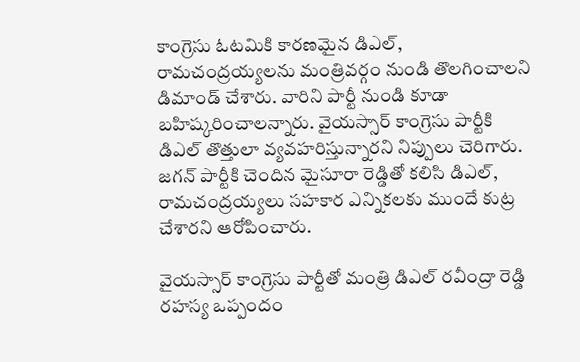కాంగ్రెసు ఓటమికి కారణమైన డిఎల్, రామచంద్రయ్యలను మంత్రివర్గం నుండి తొలగించాలని డిమాండ్ చేశారు. వారిని పార్టీ నుండి కూడా బహిష్కరించాలన్నారు. వైయస్సార్ కాంగ్రెసు పార్టీకి డిఎల్ తొత్తులా వ్యవహరిస్తున్నారని నిప్పులు చెరిగారు. జగన్ పార్టీకి చెందిన మైసూరా రెడ్డితో కలిసి డిఎల్, రామచంద్రయ్యలు సహకార ఎన్నికలకు ముందే కుట్ర చేశారని ఆరోపించారు.

వైయస్సార్ కాంగ్రెసు పార్టీతో మంత్రి డిఎల్ రవీంద్రా రెడ్డి రహస్య ఒప్పందం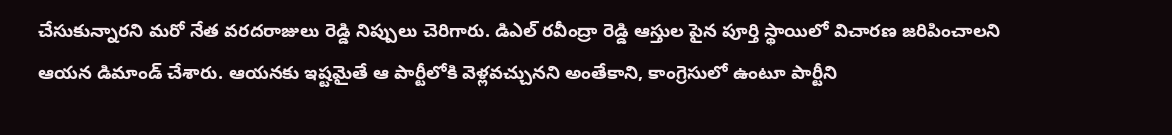చేసుకున్నారని మరో నేత వరదరాజులు రెడ్డి నిప్పులు చెరిగారు. డిఎల్ రవీంద్రా రెడ్డి ఆస్తుల పైన పూర్తి స్థాయిలో విచారణ జరిపించాలని ఆయన డిమాండ్ చేశారు. ఆయనకు ఇష్టమైతే ఆ పార్టీలోకి వెళ్లవచ్చునని అంతేకాని, కాంగ్రెసులో ఉంటూ పార్టీని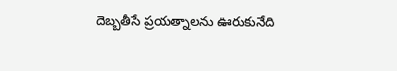దెబ్బతీసే ప్రయత్నాలను ఊరుకునేది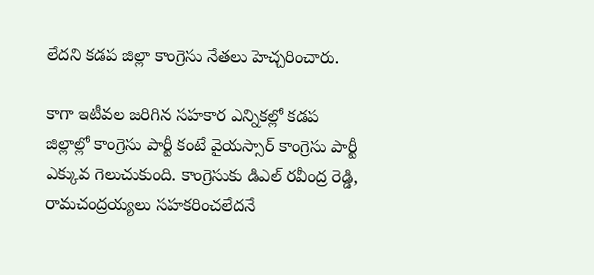లేదని కడప జిల్లా కాంగ్రెసు నేతలు హెచ్చరించారు.

కాగా ఇటీవల జరిగిన సహకార ఎన్నికల్లో కడప జిల్లాల్లో కాంగ్రెసు పార్టీ కంటే వైయస్సార్ కాంగ్రెసు పార్టీ ఎక్కువ గెలుచుకుంది. కాంగ్రెసుకు డిఎల్ రవీంద్ర రెడ్డి, రామచంద్రయ్యలు సహకరించలేదనే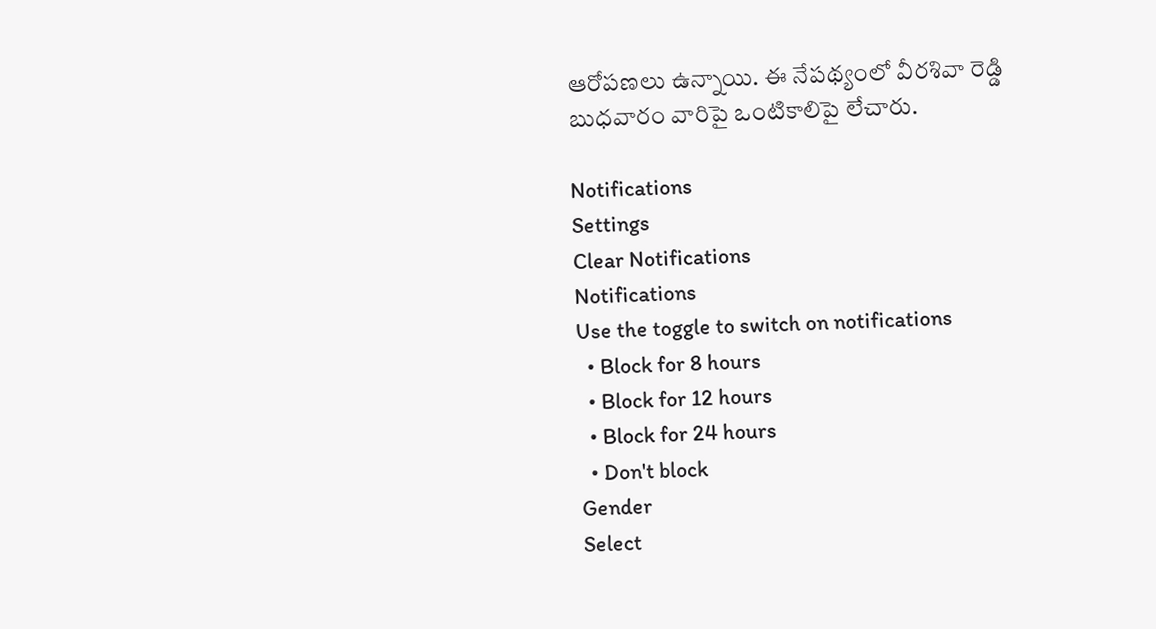ఆరోపణలు ఉన్నాయి. ఈ నేపథ్యంలో వీరశివా రెడ్డి బుధవారం వారిపై ఒంటికాలిపై లేచారు.

Notifications
Settings
Clear Notifications
Notifications
Use the toggle to switch on notifications
  • Block for 8 hours
  • Block for 12 hours
  • Block for 24 hours
  • Don't block
Gender
Select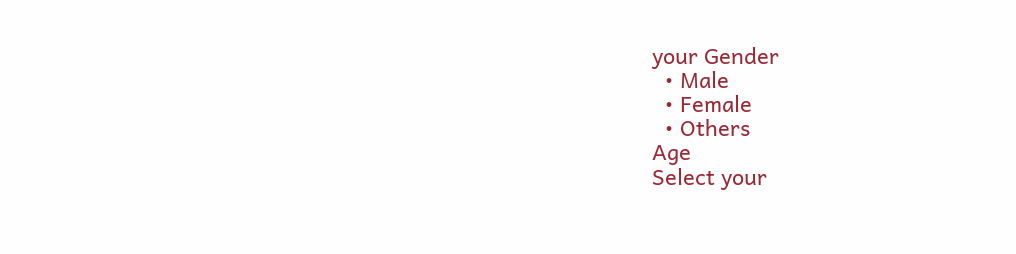your Gender
  • Male
  • Female
  • Others
Age
Select your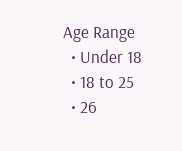Age Range
  • Under 18
  • 18 to 25
  • 26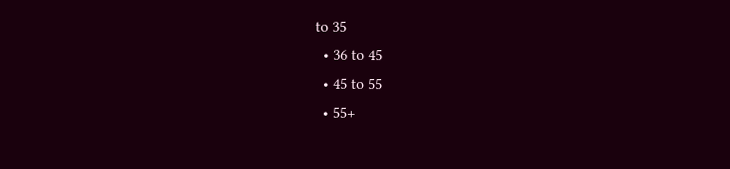to 35
  • 36 to 45
  • 45 to 55
  • 55+